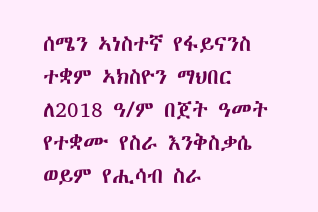ሰሜን ኣነስተኛ የፋይናንስ ተቋም ኣክስዮን ማህበር ለ2018 ዓ/ም በጀት ዓመት የተቋሙ የስራ እንቅስቃሴ ወይም የሒሳብ ስራ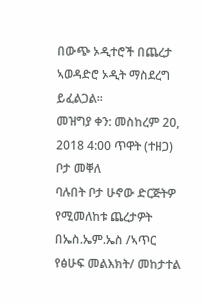በውጭ ኦዲተሮች በጨረታ ኣወዳድሮ ኦዲት ማስደረግ ይፈልጋል፡፡
መዝግያ ቀን: መስከረም 20, 2018 4:00 ጥዋት (ተዘጋ)
ቦታ መቐለ
ባሉበት ቦታ ሁኖው ድርጅትዎ የሚመለከቱ ጨረታዎት በኤስ.ኤም.ኤስ /ኣጥር የፅሁፍ መልእክት/ መከታተል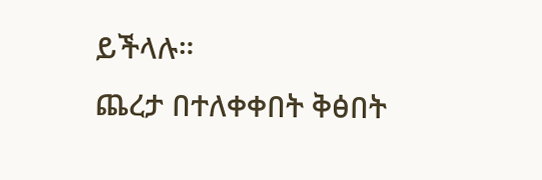ይችላሉ።
ጨረታ በተለቀቀበት ቅፅበት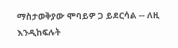ማስታወቅያው ሞባይዎ ጋ ይደርሳል -- ለዚ እንዲከፍሉት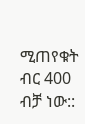ሚጠየቁት ብር 400 ብቻ ነው::